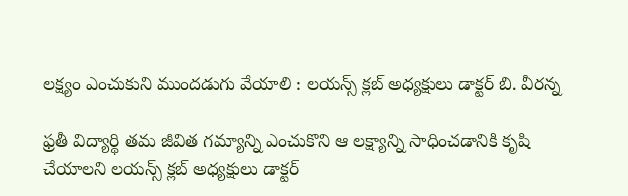లక్ష్యం ఎంచుకుని ముందడుగు వేయాలి : లయన్స్ క్లబ్ అధ్యక్షులు డాక్టర్ బి. వీరన్న

ఫ్రతీ విద్యార్థి తమ జీవిత గమ్యాన్ని ఎంచుకొని ఆ లక్ష్యాన్ని సాధించడానికి కృషి చేయాలని లయన్స్ క్లబ్ అధ్యక్షులు డాక్టర్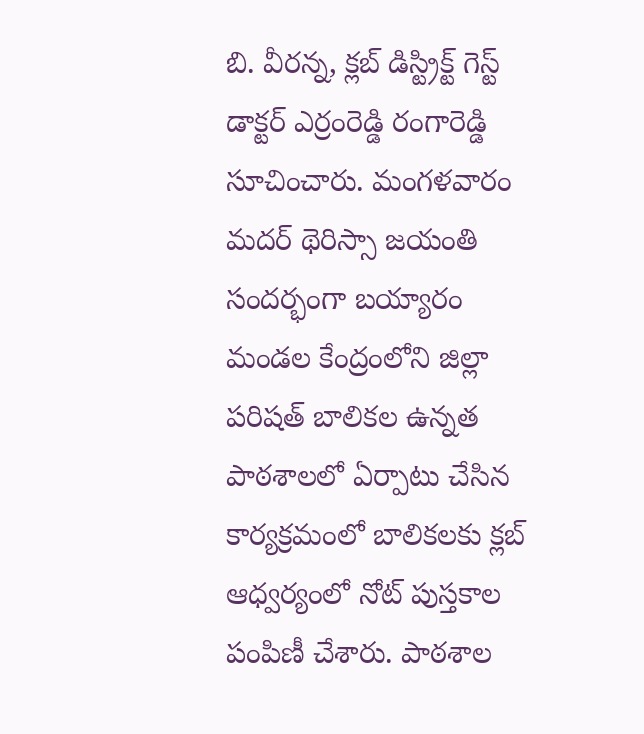బి. వీరన్న, క్లబ్ డిస్ట్రిక్ట్ గెస్ట్ డాక్టర్ ఎర్రంరెడ్డి రంగారెడ్డి సూచించారు. మంగళవారం మదర్ థెరిస్సా జయంతి సందర్భంగా బయ్యారం మండల కేంద్రంలోని జిల్లా పరిషత్ బాలికల ఉన్నత పాఠశాలలో ఏర్పాటు చేసిన కార్యక్రమంలో బాలికలకు క్లబ్ ఆధ్వర్యంలో నోట్ పుస్తకాల పంపిణీ చేశారు. పాఠశాల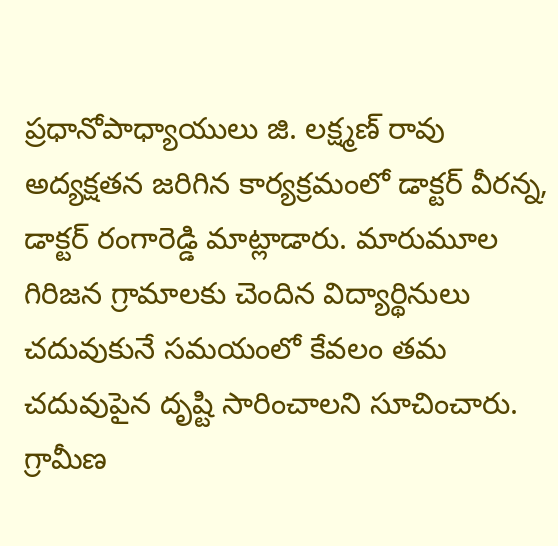ప్రధానోపాధ్యాయులు జి. లక్ష్మణ్ రావు అద్యక్షతన జరిగిన కార్యక్రమంలో డాక్టర్ వీరన్న, డాక్టర్ రంగారెడ్డి మాట్లాడారు. మారుమూల గిరిజన గ్రామాలకు చెందిన విద్యార్థినులు చదువుకునే సమయంలో కేవలం తమ చదువుపైన దృష్టి సారించాలని సూచించారు. గ్రామీణ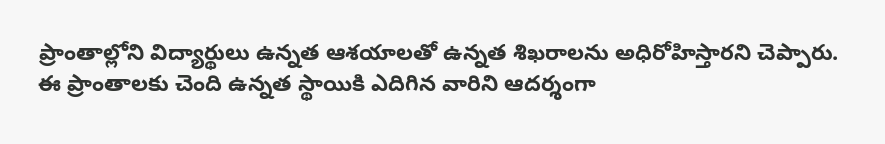ప్రాంతాల్లోని విద్యార్థులు ఉన్నత ఆశయాలతో ఉన్నత శిఖరాలను అధిరోహిస్తారని చెప్పారు. ఈ ప్రాంతాలకు చెంది ఉన్నత స్థాయికి ఎదిగిన వారిని ఆదర్శంగా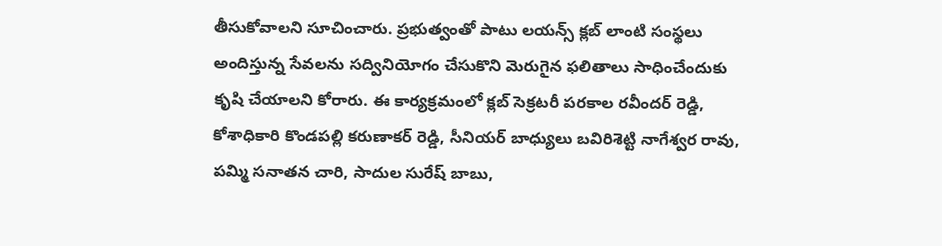తీసుకోవాలని సూచించారు. ప్రభుత్వంతో పాటు లయన్స్ క్లబ్ లాంటి సంస్థలు అందిస్తున్న సేవలను సద్వినియోగం చేసుకొని మెరుగైన ఫలితాలు సాధించేందుకు కృషి చేయాలని కోరారు. ఈ కార్యక్రమంలో క్లబ్ సెక్రటరీ పరకాల రవీందర్ రెడ్డి, కోశాధికారి కొండపల్లి కరుణాకర్ రెడ్డి, సీనియర్ బాధ్యులు బవిరిశెట్టి నాగేశ్వర రావు, పమ్మి సనాతన చారి, సాదుల సురేష్ బాబు,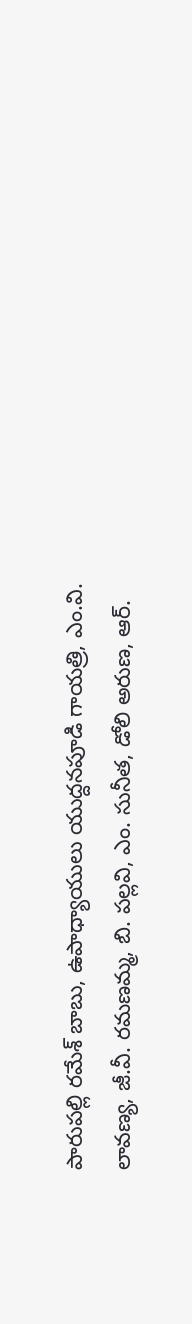పారుపల్లి రమేశ్ బాబు, ఉపాధ్యాయులు యుద్దనపూడి గాయత్రి, ఎం.వి. లావణ్య, జీ.వీ. రమణమ్మ, బి. పల్లవి, ఎం. సునీత, డోలి అరుణ, ఆర్.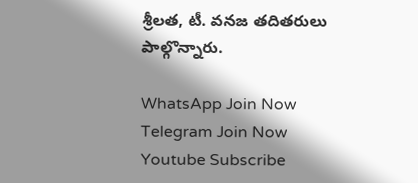శ్రీలత, టీ. వనజ తదితరులు పాల్గొన్నారు.

WhatsApp Join Now
Telegram Join Now
Youtube Subscribe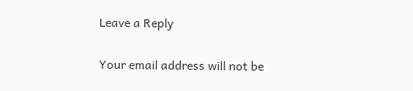Leave a Reply

Your email address will not be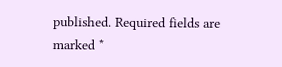published. Required fields are marked *